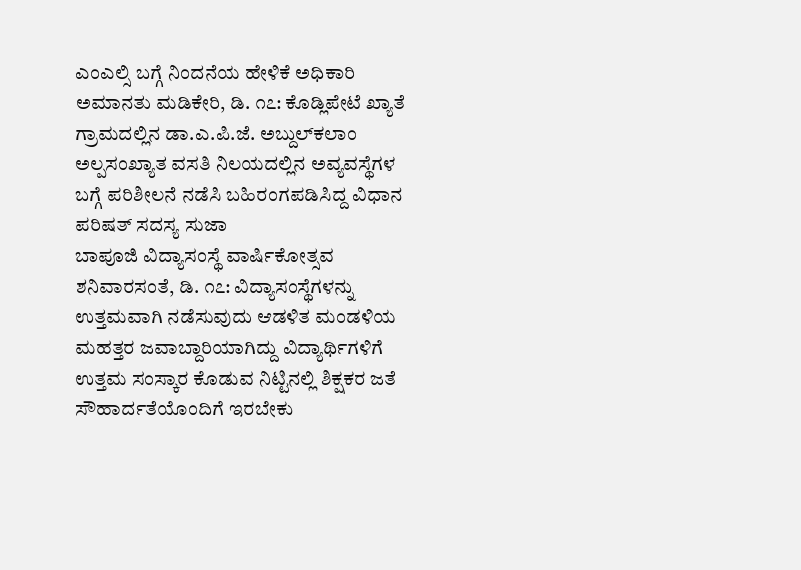ಎಂಎಲ್ಸಿ ಬಗ್ಗೆ ನಿಂದನೆಯ ಹೇಳಿಕೆ ಅಧಿಕಾರಿ ಅಮಾನತು ಮಡಿಕೇರಿ, ಡಿ. ೧೭: ಕೊಡ್ಲಿಪೇಟೆ ಖ್ಯಾತೆ ಗ್ರಾಮದಲ್ಲಿನ ಡಾ.ಎ.ಪಿ.ಜೆ. ಅಬ್ದುಲ್‌ಕಲಾಂ ಅಲ್ಪಸಂಖ್ಯಾತ ವಸತಿ ನಿಲಯದಲ್ಲಿನ ಅವ್ಯವಸ್ಥೆಗಳ ಬಗ್ಗೆ ಪರಿಶೀಲನೆ ನಡೆಸಿ ಬಹಿರಂಗಪಡಿಸಿದ್ದ ವಿಧಾನ ಪರಿಷತ್ ಸದಸ್ಯ ಸುಜಾ
ಬಾಪೂಜಿ ವಿದ್ಯಾಸಂಸ್ಥೆ ವಾರ್ಷಿಕೋತ್ಸವ ಶನಿವಾರಸಂತೆ, ಡಿ. ೧೭: ವಿದ್ಯಾಸಂಸ್ಥೆಗಳನ್ನು ಉತ್ತಮವಾಗಿ ನಡೆಸುವುದು ಆಡಳಿತ ಮಂಡಳಿಯ ಮಹತ್ತರ ಜವಾಬ್ದಾರಿಯಾಗಿದ್ದು ವಿದ್ಯಾರ್ಥಿಗಳಿಗೆ ಉತ್ತಮ ಸಂಸ್ಕಾರ ಕೊಡುವ ನಿಟ್ಟಿನಲ್ಲಿ ಶಿಕ್ಷಕರ ಜತೆ ಸೌಹಾರ್ದತೆಯೊಂದಿಗೆ ಇರಬೇಕು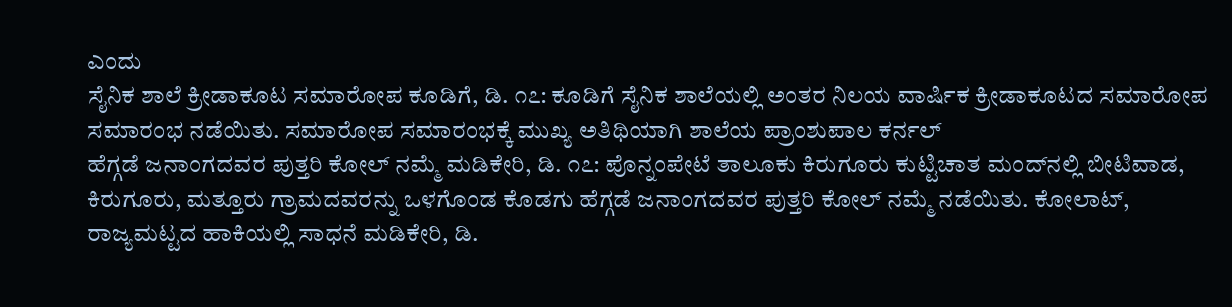ಎಂದು
ಸೈನಿಕ ಶಾಲೆ ಕ್ರೀಡಾಕೂಟ ಸಮಾರೋಪ ಕೂಡಿಗೆ, ಡಿ. ೧೭: ಕೂಡಿಗೆ ಸೈನಿಕ ಶಾಲೆಯಲ್ಲಿ ಅಂತರ ನಿಲಯ ವಾರ್ಷಿಕ ಕ್ರೀಡಾಕೂಟದ ಸಮಾರೋಪ ಸಮಾರಂಭ ನಡೆಯಿತು. ಸಮಾರೋಪ ಸಮಾರಂಭಕ್ಕೆ ಮುಖ್ಯ ಅತಿಥಿಯಾಗಿ ಶಾಲೆಯ ಪ್ರಾಂಶುಪಾಲ ಕರ್ನಲ್
ಹೆಗ್ಗಡೆ ಜನಾಂಗದವರ ಪುತ್ತರಿ ಕೋಲ್ ನಮ್ಮೆ ಮಡಿಕೇರಿ, ಡಿ. ೧೭: ಪೊನ್ನಂಪೇಟೆ ತಾಲೂಕು ಕಿರುಗೂರು ಕುಟ್ಟಿಚಾತ ಮಂದ್‌ನಲ್ಲಿ ಬೀಟಿವಾಡ, ಕಿರುಗೂರು, ಮತ್ತೂರು ಗ್ರಾಮದವರನ್ನು ಒಳಗೊಂಡ ಕೊಡಗು ಹೆಗ್ಗಡೆ ಜನಾಂಗದವರ ಪುತ್ತರಿ ಕೋಲ್ ನಮ್ಮೆ ನಡೆಯಿತು. ಕೋಲಾಟ್,
ರಾಜ್ಯಮಟ್ಟದ ಹಾಕಿಯಲ್ಲಿ ಸಾಧನೆ ಮಡಿಕೇರಿ, ಡಿ.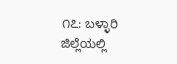೧೭: ಬಳ್ಳಾರಿ ಜಿಲ್ಲೆಯಲ್ಲಿ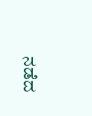ನಡೆದ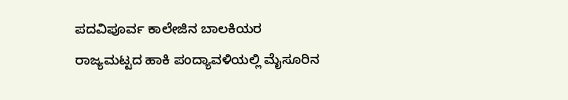ಪದವಿಪೂರ್ವ ಕಾಲೇಜಿನ ಬಾಲಕಿಯರ ರಾಜ್ಯಮಟ್ಟದ ಹಾಕಿ ಪಂದ್ಯಾವಳಿಯಲ್ಲಿ ಮೈಸೂರಿನ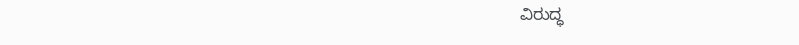ವಿರುದ್ಧ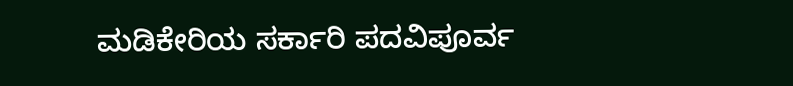ಮಡಿಕೇರಿಯ ಸರ್ಕಾರಿ ಪದವಿಪೂರ್ವ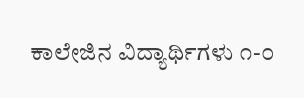ಕಾಲೇಜಿನ ವಿದ್ಯಾರ್ಥಿಗಳು ೧-೦